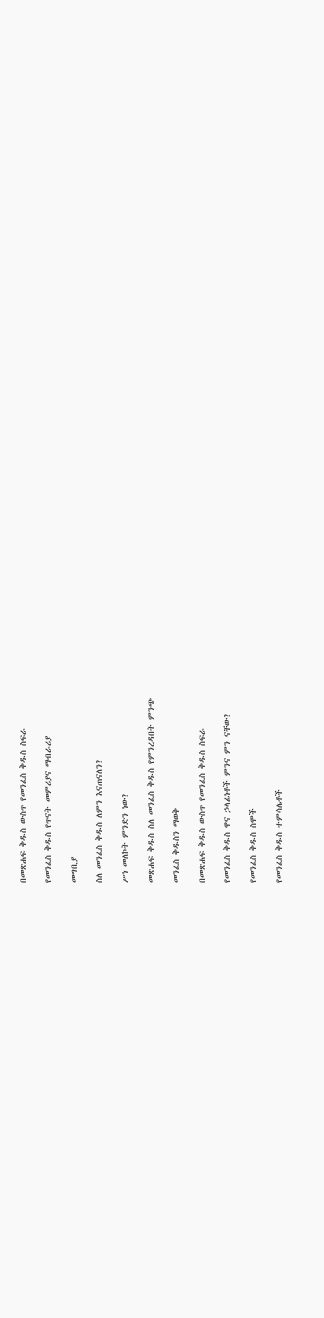በመጽሐፍ ቅዱስ ውስጥ የመንፈስ ቅዱስ ስፍራ

የመንፈስ ቅዱስ የጥናት መምሪያና ማብራሪያ

መግቢያ

ስለ መንፈስ ቅዱስ ለምን እናጠናለን?

ሥነ መለኮት ምንድን ነው?

መጽሐፍ ቅዱስ ስለ መንፈስ ቅዱስ የምንረዳበት ምንጭ

መንፈስ ቅዱስን ማወቅ

በመጽሐፍ ቅዱስ ውስጥ የመንፈስ ቅዱስ ስፍራ

የመንፈስ ቅዱስ ዋና ኃላፊነቶች ምንና ምን ናቸው?

የመንፈስ ቅዱስ ስሞች

የመንፈስ ቅዱስ ተምሳሌቶች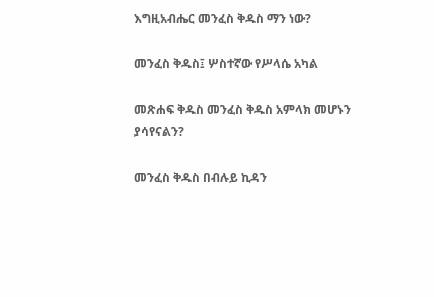እግዚአብሔር መንፈስ ቅዱስ ማን ነው?

መንፈስ ቅዱስ፤ ሦስተኛው የሥላሴ አካል

መጽሐፍ ቅዱስ መንፈስ ቅዱስ አምላክ መሆኑን ያሳየናልን?

መንፈስ ቅዱስ በብሉይ ኪዳን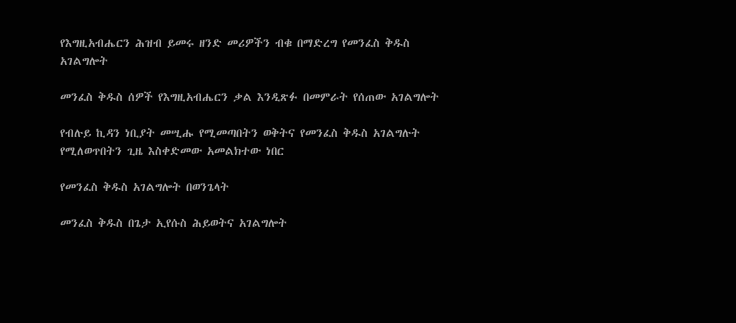የእግዚአብሔርን ሕዝብ ይመሩ ዘንድ መሪዎችን ብቁ በማድረግ የመንፈስ ቅዱስ አገልግሎት

መንፈስ ቅዱስ ሰዎች የእግዚአብሔርን ቃል እንዲጽፉ በመምራት የሰጠው አገልግሎት

የብሉይ ኪዳን ነቢያት መሢሑ የሚመጣበትን ወቅትና የመንፈስ ቅዱስ አገልግሉት የሚለወጥበትን ጊዜ እስቀድመው አመልክተው ነበር

የመንፈስ ቅዱስ አገልግሎት በወንጌላት

መንፈስ ቅዱስ በጌታ ኢየሱስ ሕይወትና አገልግሎት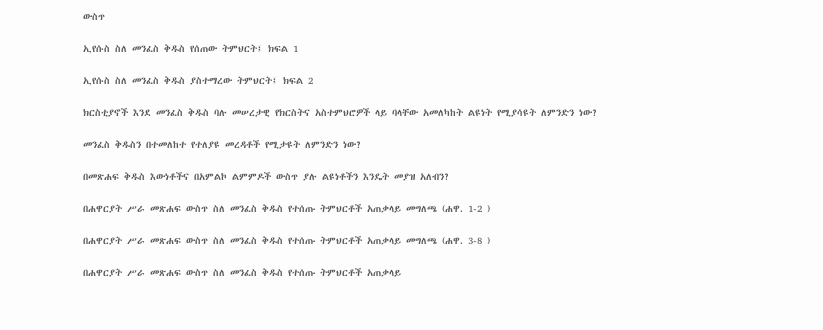ውስጥ

ኢየሱስ ስለ መንፈስ ቅዱስ የሰጠው ትምህርት፤ ክፍል 1

ኢየሱስ ስለ መንፈስ ቅዱስ ያስተማረው ትምህርት፤ ክፍል 2

ክርስቲያኖች እንደ መንፈስ ቅዱስ ባሉ መሠረታዊ የክርስትና አስተምህሮዎች ላይ ባላቸው አመለካከት ልዩነት የሚያሳዩት ለምንድን ነው?

መንፈስ ቅዱስን በተመለከተ የተለያዩ መረዳቶች የሚታዩት ለምንድን ነው?

በመጽሐፍ ቅዱስ እውነቶችና በአምልኮ ልምምዶች ውስጥ ያሉ ልዩነቶችን እንዴት መያዝ አለብን?

በሐዋርያት ሥራ መጽሐፍ ውስጥ ስለ መንፈስ ቅዱስ የተሰጡ ትምህርቶች አጠቃላይ መግለጫ (ሐዋ. 1-2 )

በሐዋርያት ሥራ መጽሐፍ ውስጥ ስለ መንፈስ ቅዱስ የተሰጡ ትምህርቶች አጠቃላይ መግለጫ (ሐዋ. 3-8 )

በሐዋርያት ሥራ መጽሐፍ ውስጥ ስለ መንፈስ ቅዱስ የተሰጡ ትምህርቶች አጠቃላይ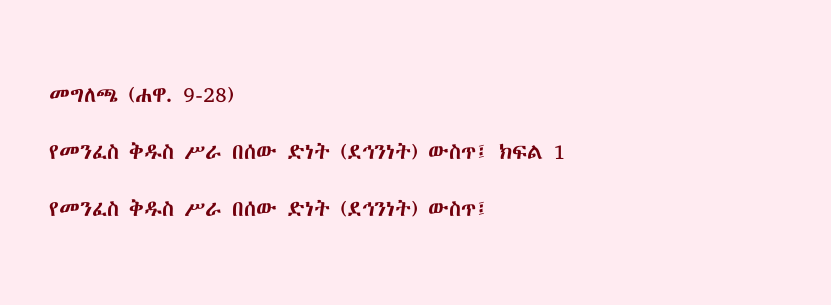መግለጫ (ሐዋ. 9-28)

የመንፈስ ቅዱስ ሥራ በሰው ድነት (ደኅንነት) ውስጥ፤ ክፍል 1

የመንፈስ ቅዱስ ሥራ በሰው ድነት (ደኅንነት) ውስጥ፤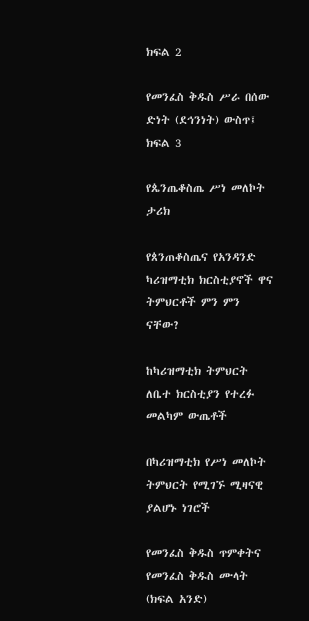ክፍል 2

የመንፈስ ቅዱስ ሥራ በሰው ድነት (ደኅንነት) ውስጥ፤ ክፍል 3

የጴንጤቆስጤ ሥነ መለኮት ታሪክ

የጰንጠቆስጤና የአንዳንድ ካሪዝማቲክ ክርስቲያኖች ዋና ትምህርቶች ምን ምን ናቸው?

ከካሪዝማቲክ ትምህርት ለቤተ ክርስቲያን የተረፉ መልካም ውጤቶች

በካሪዝማቲክ የሥነ መለኮት ትምህርት የሚገኙ ሚዛናዊ ያልሆኑ ነገሮች

የመንፈስ ቅዱስ ጥምቀትና የመንፈስ ቅዱስ ሙላት (ክፍል አንድ)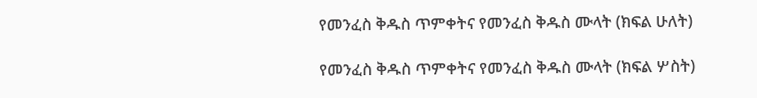የመንፈስ ቅዱስ ጥምቀትና የመንፈስ ቅዱስ ሙላት (ክፍል ሁለት)

የመንፈስ ቅዱስ ጥምቀትና የመንፈስ ቅዱስ ሙላት (ክፍል ሦስት)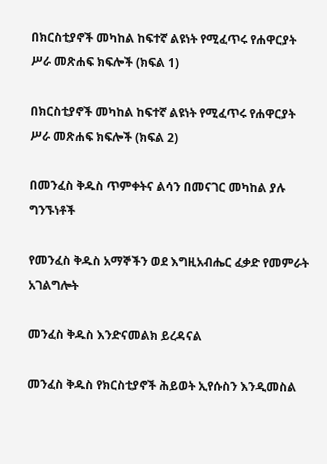በክርስቲያኖች መካከል ከፍተኛ ልዩነት የሚፈጥሩ የሐዋርያት ሥራ መጽሐፍ ክፍሎች (ክፍል 1)

በክርስቲያኖች መካከል ከፍተኛ ልዩነት የሚፈጥሩ የሐዋርያት ሥራ መጽሐፍ ክፍሎች (ክፍል 2)

በመንፈስ ቅዱስ ጥምቀትና ልሳን በመናገር መካከል ያሉ ግንኙነቶች

የመንፈስ ቅዱስ አማኞችን ወደ እግዚአብሔር ፈቃድ የመምራት አገልግሎት

መንፈስ ቅዱስ እንድናመልክ ይረዳናል

መንፈስ ቅዱስ የክርስቲያኖች ሕይወት ኢየሱስን እንዲመስል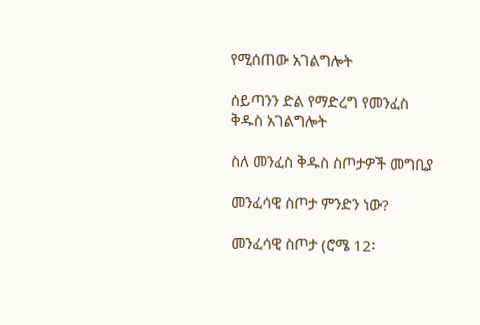የሚሰጠው አገልግሎት

ሰይጣንን ድል የማድረግ የመንፈስ ቅዱስ አገልግሎት

ስለ መንፈስ ቅዱስ ስጦታዎች መግቢያ

መንፈሳዊ ስጦታ ምንድን ነው?

መንፈሳዊ ስጦታ (ሮሜ 12፡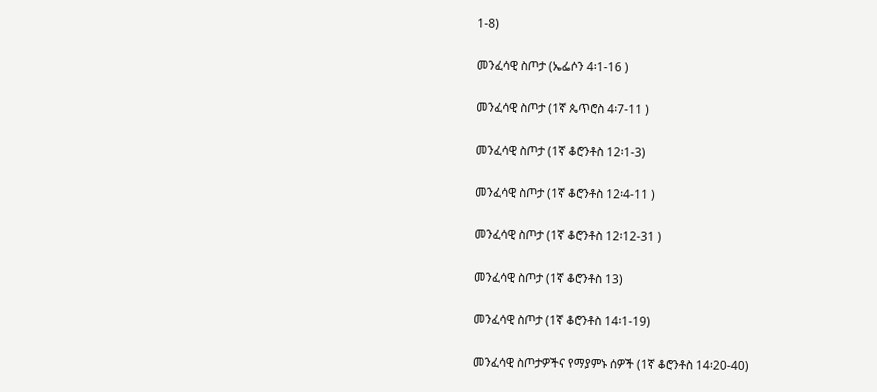1-8)

መንፈሳዊ ስጦታ (ኤፌሶን 4፡1-16 )

መንፈሳዊ ስጦታ (1ኛ ጴጥሮስ 4፡7-11 )

መንፈሳዊ ስጦታ (1ኛ ቆሮንቶስ 12፡1-3)

መንፈሳዊ ስጦታ (1ኛ ቆሮንቶስ 12፡4-11 )

መንፈሳዊ ስጦታ (1ኛ ቆሮንቶስ 12፡12-31 )

መንፈሳዊ ስጦታ (1ኛ ቆሮንቶስ 13)

መንፈሳዊ ስጦታ (1ኛ ቆሮንቶስ 14፡1-19)

መንፈሳዊ ስጦታዎችና የማያምኑ ሰዎች (1ኛ ቆሮንቶስ 14፡20-40)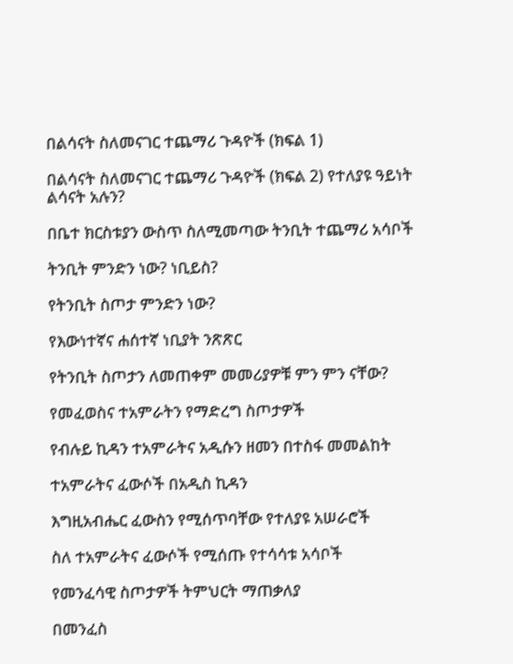በልሳናት ስለመናገር ተጨማሪ ጉዳዮች (ክፍል 1)

በልሳናት ስለመናገር ተጨማሪ ጉዳዮች (ክፍል 2) የተለያዩ ዓይነት ልሳናት አሉን?

በቤተ ክርስቱያን ውስጥ ስለሚመጣው ትንቢት ተጨማሪ አሳቦች

ትንቢት ምንድን ነው? ነቢይስ?

የትንቢት ስጦታ ምንድን ነው?

የእውነተኛና ሐሰተኛ ነቢያት ንጽጽር

የትንቢት ስጦታን ለመጠቀም መመሪያዎቹ ምን ምን ናቸው?

የመፈወስና ተአምራትን የማድረግ ስጦታዎች

የብሉይ ኪዳን ተአምራትና አዲሱን ዘመን በተስፋ መመልከት

ተአምራትና ፈውሶች በአዲስ ኪዳን

እግዚአብሔር ፈውስን የሚሰጥባቸው የተለያዩ አሠራሮች

ስለ ተአምራትና ፈውሶች የሚሰጡ የተሳሳቱ አሳቦች

የመንፈሳዊ ስጦታዎች ትምህርት ማጠቃለያ

በመንፈስ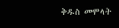ቅዱስ መሞላት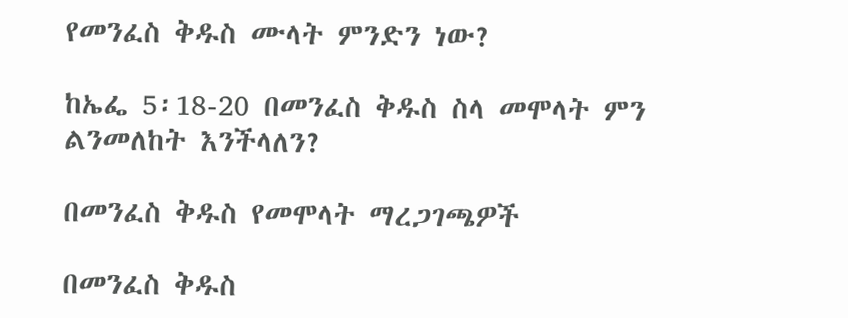የመንፈስ ቅዱስ ሙላት ምንድን ነው?

ከኤፌ 5፡18-20 በመንፈስ ቅዱስ ስላ መሞላት ምን ልንመለከት እንችላለን?

በመንፈስ ቅዱስ የመሞላት ማረጋገጫዎች

በመንፈስ ቅዱስ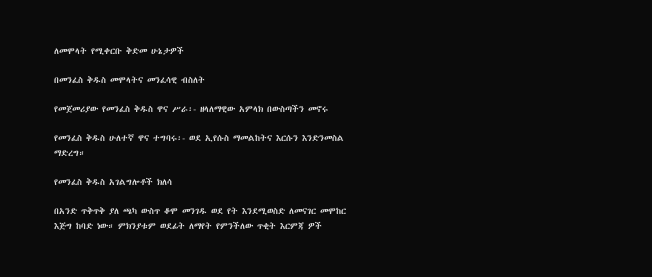ለመሞላት የሚቀርቡ ቅድመ ሁኔታዎች

በመንፈስ ቅዱስ መሞላትና መንፈሳዊ ብስለት

የመጀመሪያው የመንፈስ ቅዱስ ዋና ሥራ፡- ዘላለማዊው አምላክ በውስጣችን መኖሩ

የመንፈስ ቅዱስ ሁለተኛ ዋና ተግባሩ፡- ወደ ኢየሱስ ማመልከትና እርሱን እንድንመስል ማድረግ።

የመንፈስ ቅዱስ አገልግሎቶች ክለሳ

በአንድ ጥቅጥቅ ያለ ጫካ ውስጥ ቆሞ መንገዱ ወደ የት እንደሚወስድ ለመናገር መሞከር እጅግ ከባድ ነው። ምክንያቱም ወደፊት ለማየት የምንችለው ጥቂት እርምጃ ዎች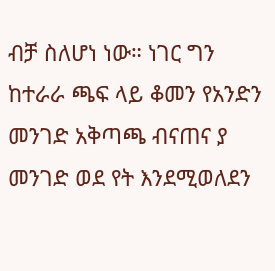ብቻ ስለሆነ ነው። ነገር ግን ከተራራ ጫፍ ላይ ቆመን የአንድን መንገድ አቅጣጫ ብናጠና ያ መንገድ ወደ የት እንደሚወለደን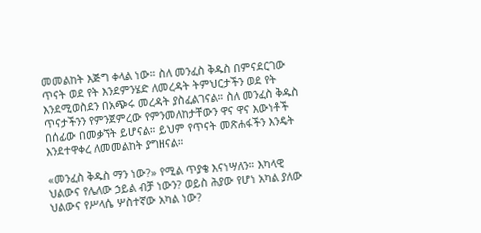መመልከት እጅግ ቀላል ነው። ስለ መንፈስ ቅዱስ በምናደርገው ጥናት ወደ የት እንደምንሄድ ለመረዳት ትምህርታችን ወደ የት እንደሚወስደን በአጭሩ መረዳት ያስፈልገናል። ስለ መንፈስ ቅዱስ ጥናታችንን የምንጀምረው የምንመለከታቸውን ዋና ዋና እውነቶች በሰፊው በመቃኘት ይሆናል። ይህም የጥናት መጽሐፋችን እንዴት እንደተዋቀረ ለመመልከት ያግዘናል።

«መንፈስ ቅዱስ ማን ነው?» የሚል ጥያቄ እናነሣለን። እካላዊ ህልውና የሌለው ኃይል ብቻ ነውን? ወይስ ሕያው የሆነ አካል ያለው ህልውና የሥላሴ ሦስተኛው አካል ነው?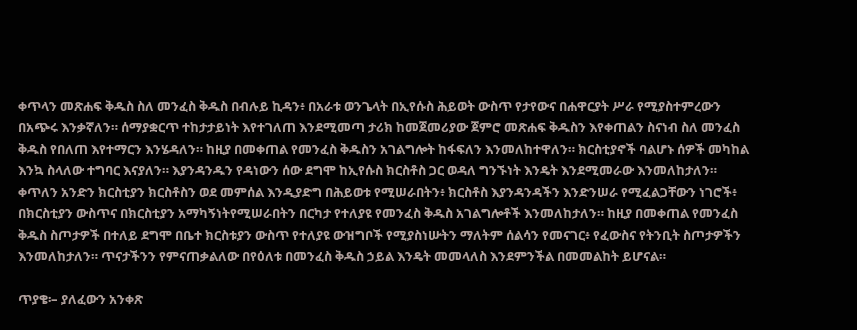ቀጥላን መጽሐፍ ቅዱስ ስለ መንፈስ ቅዱስ በብሉይ ኪዳን፥ በአራቱ ወንጌላት በኢየሱስ ሕይወት ውስጥ የታየውና በሐዋርያት ሥራ የሚያስተምረውን በአጭሩ እንቃኛለን። ሰማያቋርጥ ተከታታይነት እየተገለጠ እንደሚመጣ ታሪክ ከመጀመሪያው ጀምሮ መጽሐፍ ቅዱስን እየቀጠልን ስናነብ ስለ መንፈስ ቅዱስ የበለጠ እየተማርን እንሄዳለን። ከዚያ በመቀጠል የመንፈስ ቅዱስን አገልግሎት ከፋፍለን እንመለከተዋለን። ክርስቲያኖች ባልሆኑ ሰዎች መካከል እንኳ ስላለው ተግባር እናያለን። እያንዳንዱን የዳነውን ሰው ደግሞ ከኢየሱስ ክርስቶስ ጋር ወዳለ ግንኙነት እንዴት እንደሚመራው እንመለከታለን። ቀጥለን አንድን ክርስቲያን ክርስቶስን ወደ መምሰል እንዲያድግ በሕይወቱ የሚሠራበትን፥ ክርስቶስ እያንዳንዳችን እንድንሠራ የሚፈልጋቸውን ነገሮች፥ በክርስቲያን ውስጥና በክርስቲያን አማካኝነትየሚሠራበትን በርካታ የተለያዩ የመንፈስ ቅዱስ አገልግሎቶች እንመለከታለን። ከዚያ በመቀጠል የመንፈስ ቅዱስ ስጦታዎች በተለይ ደግሞ በቤተ ክርስቱያን ውስጥ የተለያዩ ውዝግቦች የሚያስነሡትን ማለትም ሰልሳን የመናገር፥ የፈውስና የትንቢት ስጦታዎችን እንመለከታለን። ጥናታችንን የምናጠቃልለው በየዕለቱ በመንፈስ ቅዱስ ኃይል እንዴት መመላለስ እንደምንችል በመመልከት ይሆናል።

ጥያቄ፡– ያለፈውን አንቀጽ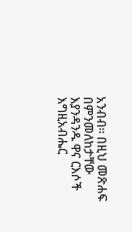አንብብ። በዚህ መጽሐፍ በምንመለከታቸው እያንዳንዱ ዋና ርእሶች እግዚአብሔር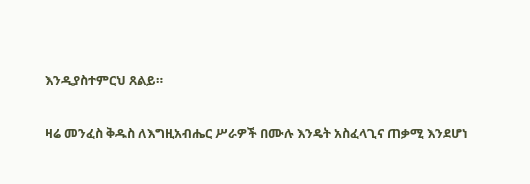እንዲያስተምርህ ጸልይ።

ዛሬ መንፈስ ቅዱስ ለእግዚአብሔር ሥራዎች በሙሉ እንዴት አስፈላጊና ጠቃሚ እንደሆነ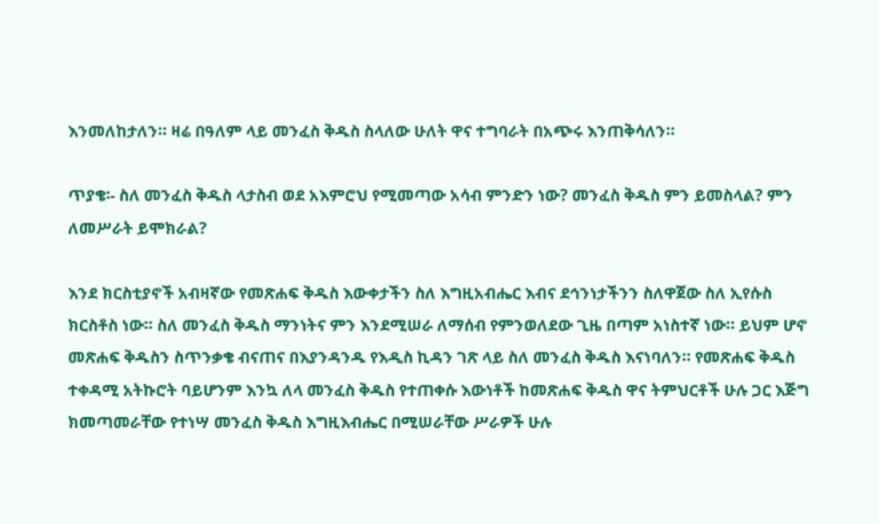እንመለከታለን። ዛሬ በዓለም ላይ መንፈስ ቅዱስ ስላለው ሁለት ዋና ተግባራት በአጭሩ እንጠቅሳለን።

ጥያቄ፡- ስለ መንፈስ ቅዱስ ላታስብ ወደ አእምሮህ የሚመጣው አሳብ ምንድን ነው? መንፈስ ቅዱስ ምን ይመስላል? ምን ለመሥራት ይሞክራል?

እንደ ክርስቲያኖች አብዛኛው የመጽሐፍ ቅዱስ እውቀታችን ስለ እግዚአብሔር እብና ደኅንነታችንን ስለዋጀው ስለ ኢየሱስ ክርስቶስ ነው። ስለ መንፈስ ቅዱስ ማንነትና ምን እንደሚሠራ ለማሰብ የምንወለደው ጊዜ በጣም አነስተኛ ነው። ይህም ሆኖ መጽሐፍ ቅዱስን ስጥንቃቄ ብናጠና በእያንዳንዱ የእዲስ ኪዳን ገጽ ላይ ስለ መንፈስ ቅዱስ እናነባለን። የመጽሐፍ ቅዱስ ተቀዳሚ አትኩሮት ባይሆንም እንኳ ለላ መንፈስ ቅዱስ የተጠቀሱ እውነቶች ከመጽሐፍ ቅዱስ ዋና ትምህርቶች ሁሉ ጋር እጅግ ክመጣመራቸው የተነሣ መንፈስ ቅዱስ እግዚእብሔር በሚሠራቸው ሥራዎች ሁሉ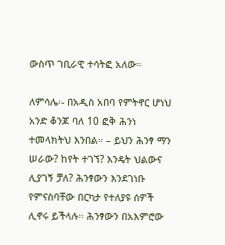ውስጥ ገቢራዊ ተሳትፎ አለው።

ለምሳሌ፡- በአዲስ አበባ የምትኖር ሆነህ አንድ ቆንጆ ባለ 10 ፎቅ ሕንነ ተመላክትህ እንበል። – ይህን ሕንፃ ማን ሠራው? ከየት ተገኘ? እንዴት ህልውና ሊያገኝ ቻለ? ሕንፃውን እንደገነቡ የምናስባቸው በርካታ የተለያዩ ሰዎች ሊኖሩ ይችላሉ። ሕንፃውን በአእምሮው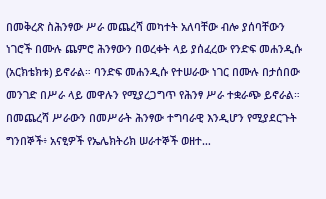በመቅረጽ ስሕንፃው ሥራ መጨረሻ መካተት አለባቸው ብሎ ያሰባቸውን ነገሮች በሙሉ ጨምሮ ሕንፃውን በወረቀት ላይ ያሰፈረው የንድፍ መሐንዲሱ (አርክቴክቱ) ይኖራል። ባንድፍ መሐንዲሱ የተሠራው ነገር በሙሉ በታሰበው መንገድ በሥራ ላይ መዋሉን የሚያረጋግጥ የሕንፃ ሥራ ተቋራጭ ይኖራል። በመጨረሻ ሥራውን በመሥራት ሕንፃው ተግባራዊ እንዲሆን የሚያደርጉት ግንበኞች፥ አናፂዎች የኤሌክትሪክ ሠራተኞች ወዘተ…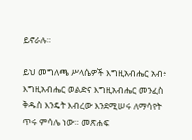ይኖራሉ።

ይህ መግለጫ ሥላሴዎች እግዚአብሔር አብ፥ እግዚአብሔር ወልድና እግዚአብሔር መንፈስ ቅዱስ እንዴት እብረው እንደሚሠሩ ለማሳየት ጥሩ ምሳሌ ነው። መጽሐፍ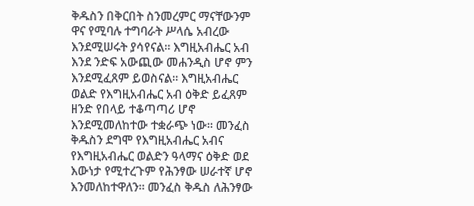ቅዱስን በቅርበት ስንመረምር ማናቸውንም ዋና የሚባሉ ተግባራት ሥላሴ አብረው እንደሚሠሩት ያሳየናል። እግዚአብሔር አብ እንደ ንድፍ አውጪው መሐንዲስ ሆኖ ምን እንደሚፈጸም ይወስናል። እግዚአብሔር ወልድ የእግዚአብሔር አብ ዕቅድ ይፈጸም ዘንድ የበላይ ተቆጣጣሪ ሆኖ እንደሚመለከተው ተቋራጭ ነው። መንፈስ ቅዱስን ደግሞ የእግዚአብሔር አብና የእግዚአብሔር ወልድን ዓላማና ዕቅድ ወደ እውነታ የሚተረጉም የሕንፃው ሠራተኛ ሆኖ እንመለከተዋለን። መንፈስ ቅዱስ ለሕንፃው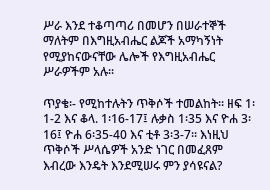ሥራ እንደ ተቆጣጣሪ በመሆን በሠራተኞች ማለትም በእግዚአብሔር ልጆች አማካኝነት የሚያከናውናቸው ሌሎች የእግዚአብሔር ሥራዎችም አሉ።

ጥያቄ፡- የሚከተሉትን ጥቅሶች ተመልከት። ዘፍ 1፡1-2 እና ቆላ. 1፡16-17፤ ሉቃስ 1፡35 እና ዮሐ 3፡16፤ ዮሐ 6፡35-40 እና ቲቶ 3፡3-7። እነዚህ ጥቅሶች ሥላሴዎች አንድ ነገር በመፈጸም እብረው እንዴት እንደሚሠሩ ምን ያሳዩናል?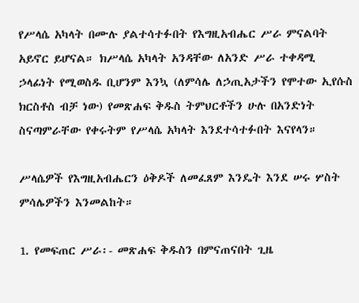የሥላሴ አካላት በሙሉ ያልተሳተፉበት የእግዚአብሔር ሥራ ምናልባት አይኖር ይሆናል። ክሥላሴ አካላት አንዳቸው ለአንድ ሥራ ተቀዳሚ ኃላፊነት የሚወስዱ ቢሆንም እንኳ (ለምሳሌ ለኃጢአታችን የሞተው ኢየሱስ ክርስቶስ ብቻ ነው) የመጽሐፍ ቅዱስ ትምህርቶችን ሁሉ በአንድነት ስናጣምራቸው የቀሩትም የሥላሴ አካላት እንደተሳተፉበት እናየላን።

ሥላሴዎች የእግዚአብሔርን ዕቅዶች ለመፈጸም እንዴት እንደ ሠሩ ሦስት ምሳሌዎችን እንመልከት።

1. የመፍጠር ሥራ፡- መጽሐፍ ቅዱስን በምናጠናበት ጊዜ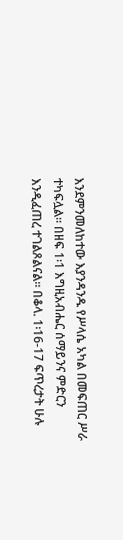እንደምንመለከተው እያንዳንዱ የሥላሴ አካል በመፍጠር ሥራ ተካፍሏል። በዘፍ 1፡1 እግዚአብሔር ሰማይንና ምድርን እንዲፈጠረ ተገልጾልናል። በቆላ. 1፡16-17 ፍጥረታት ሁሉ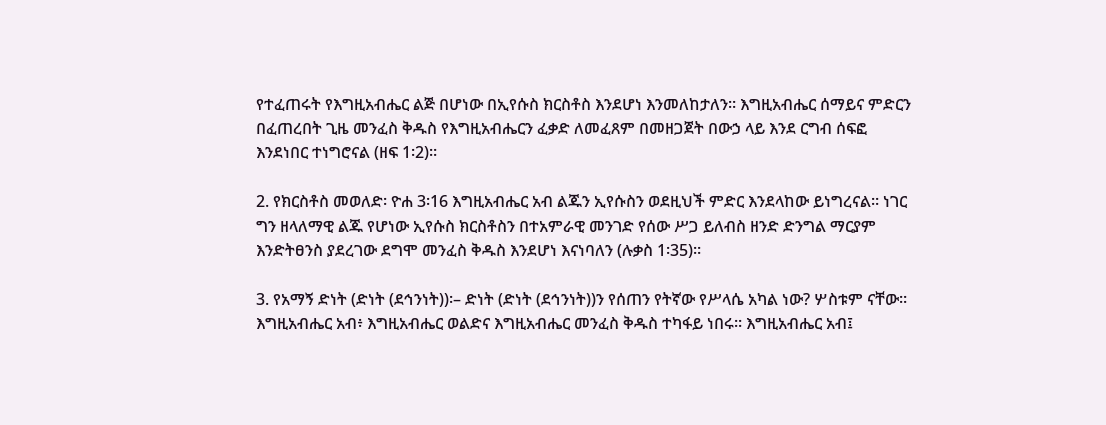የተፈጠሩት የእግዚአብሔር ልጅ በሆነው በኢየሱስ ክርስቶስ እንደሆነ እንመለከታለን። እግዚአብሔር ሰማይና ምድርን በፈጠረበት ጊዜ መንፈስ ቅዱስ የእግዚአብሔርን ፈቃድ ለመፈጸም በመዘጋጀት በውኃ ላይ እንደ ርግብ ሰፍፎ እንደነበር ተነግሮናል (ዘፍ 1፡2)።

2. የክርስቶስ መወለድ፡ ዮሐ 3፡16 እግዚአብሔር አብ ልጁን ኢየሱስን ወደዚህች ምድር እንደላከው ይነግረናል። ነገር ግን ዘላለማዊ ልጁ የሆነው ኢየሱስ ክርስቶስን በተአምራዊ መንገድ የሰው ሥጋ ይለብስ ዘንድ ድንግል ማርያም እንድትፀንስ ያደረገው ደግሞ መንፈስ ቅዱስ እንደሆነ እናነባለን (ሉቃስ 1፡35)።

3. የአማኝ ድነት (ድነት (ደኅንነት))፡– ድነት (ድነት (ደኅንነት))ን የሰጠን የትኛው የሥላሴ አካል ነው? ሦስቱም ናቸው። እግዚአብሔር አብ፥ እግዚአብሔር ወልድና እግዚአብሔር መንፈስ ቅዱስ ተካፋይ ነበሩ። እግዚአብሔር አብ፤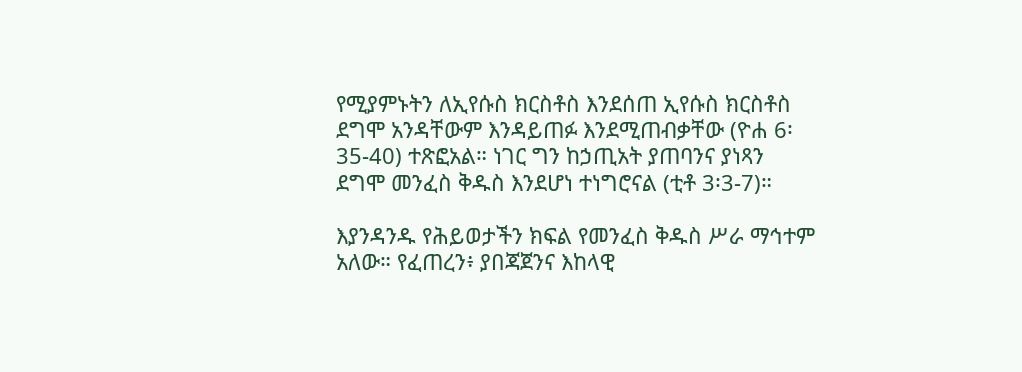የሚያምኑትን ለኢየሱስ ክርስቶስ እንደሰጠ ኢየሱስ ክርስቶስ ደግሞ አንዳቸውም እንዳይጠፉ እንደሚጠብቃቸው (ዮሐ 6፡35-40) ተጽፎአል። ነገር ግን ከኃጢአት ያጠባንና ያነጻን ደግሞ መንፈስ ቅዱስ እንደሆነ ተነግሮናል (ቲቶ 3፡3-7)።

እያንዳንዱ የሕይወታችን ክፍል የመንፈስ ቅዱስ ሥራ ማኅተም አለው። የፈጠረን፥ ያበጃጀንና እከላዊ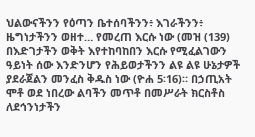ህልውናችንን የዕጣን ቤተሰባችንን፥ እገራችንን፥ ዜግነታችንን ወዘተ… የመረጠ እርሱ ነው (መዝ (139) በእድገታችን ወቅት እየተከባከበን እርሱ የሚፈልገውን ዓይነት ሰው እንድንሆን የሕይወታችንን ልዩ ልዩ ሁኔታዎች ያደራጀልን መንፈስ ቅዱስ ነው (ዮሐ 5፡16)። በኃጢአት ሞቶ ወደ ነበረው ልባችን መጥቶ በመሥራት ክርስቶስ ለደኅንነታችን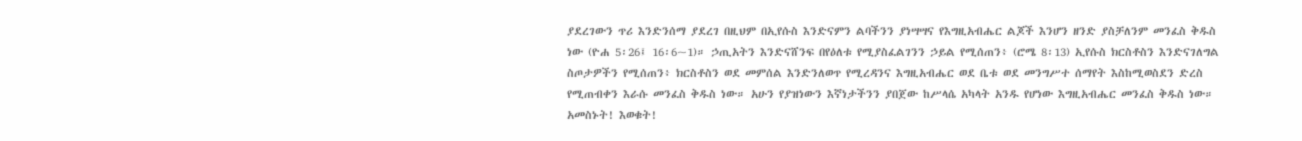ያደረገውን ጥሪ እንድንሰማ ያደረገ በዚህም በኢየሱስ እንድናምን ልባችንን ያነሣሣና የእግዚአብሔር ልጆች እንሆን ዘንድ ያስቻለንም መንፈስ ቅዱስ ነው (ዮሐ 5፡26፤ 16፡6~1)። ኃጢአትን እንድናሸንፍ በየዕለቱ የሚያስፈልገንን ኃይል የሚሰጠን፥ (ሮሜ 8፡13) ኢየሱስ ክርስቶስን እንድናገለግል ስጦታዎችን የሚሰጠን፥ ክርስቶስን ወደ መምሰል እንድንለወጥ የሚረዳንና እግዚአብሔር ወደ ቤቱ ወደ መንግሥተ ሰማየት እስከሚወስደን ድረስ የሚጠብቀን እራሱ መንፈስ ቅዱስ ነው። አሁን የያዝነውን እኛነታችንን ያበጀው ከሥላሴ አካላት አንዱ የሆነው እግዚአብሔር መንፈስ ቅዱስ ነው። አመስኑት! እወቁት!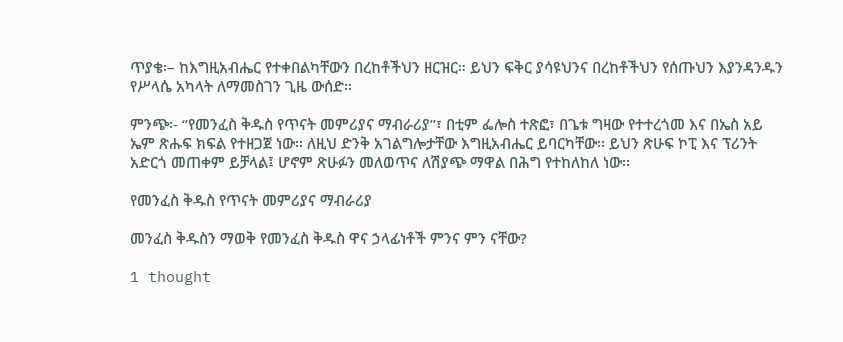ጥያቄ፡– ከእግዚአብሔር የተቀበልካቸውን በረከቶችህን ዘርዝር። ይህን ፍቅር ያሳዩህንና በረከቶችህን የሰጡህን እያንዳንዱን የሥላሴ አካላት ለማመስገን ጊዜ ውሰድ።

ምንጭ፡- “የመንፈስ ቅዱስ የጥናት መምሪያና ማብራሪያ”፣ በቲም ፌሎስ ተጽፎ፣ በጌቱ ግዛው የተተረጎመ እና በኤስ አይ ኤም ጽሑፍ ክፍል የተዘጋጀ ነው፡፡ ለዚህ ድንቅ አገልግሎታቸው እግዚአብሔር ይባርካቸው፡፡ ይህን ጽሁፍ ኮፒ እና ፕሪንት አድርጎ መጠቀም ይቻላል፤ ሆኖም ጽሁፉን መለወጥና ለሽያጭ ማዋል በሕግ የተከለከለ ነው፡፡

የመንፈስ ቅዱስ የጥናት መምሪያና ማብራሪያ

መንፈስ ቅዱስን ማወቅ የመንፈስ ቅዱስ ዋና ኃላፊነቶች ምንና ምን ናቸው?

1 thought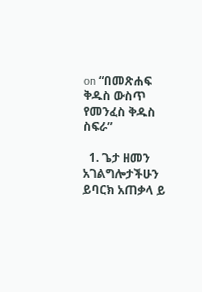on “በመጽሐፍ ቅዱስ ውስጥ የመንፈስ ቅዱስ ስፍራ”

  1. ጌታ ዘመን አገልግሎታችሁን ይባርክ አጠቃላ ይ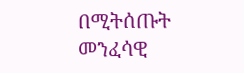በሚትሰጡት መንፈሳዊ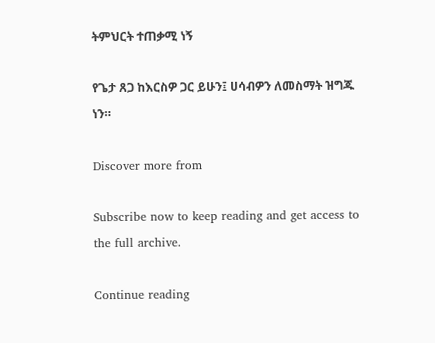ትምህርት ተጠቃሚ ነኝ

የጌታ ጸጋ ከእርስዎ ጋር ይሁን፤ ሀሳብዎን ለመስማት ዝግጁ ነን።

Discover more from

Subscribe now to keep reading and get access to the full archive.

Continue reading